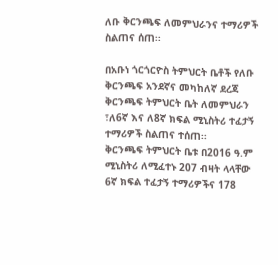ለቡ ቅርንጫፍ ለመምህራንና ተማሪዎች ስልጠና ሰጠ፡፡

በአቡነ ጎርጎርዮስ ትምህርት ቤቶች የለቡ ቅርንጫፍ አንደኛና መካከለኛ ደረጃ ቅርንጫፍ ትምህርት ቤት ለመምህራን ፣ለ6ኛ እና ለ8ኛ ክፍል ሚኒስትሪ ተፈታኝ ተማሪዎች ስልጠና ተሰጠ፡፡
ቅርንጫፍ ትምህርት ቤቱ በ2016 ዓ.ም ሚኒስትሪ ለሚፈተኑ 207 ብዛት ላላቸው 6ኛ ክፍል ተፈታኝ ተማሪዎችና 178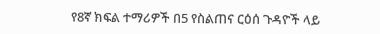የ8ኛ ክፍል ተማሪዎች በ5 የስልጠና ርዕሰ ጉዳዮች ላይ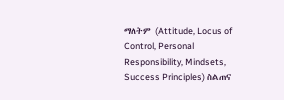ማለትም (Attitude, Locus of Control, Personal Responsibility, Mindsets, Success Principles) ስልጠና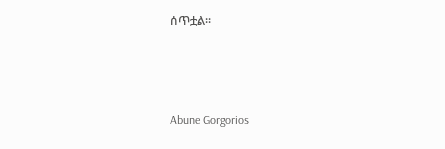ሰጥቷል፡፡



Abune Gorgorios